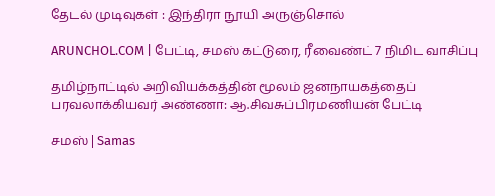தேடல் முடிவுகள் : இந்திரா நூயி அருஞ்சொல்

ARUNCHOL.COM | பேட்டி, சமஸ் கட்டுரை, ரீவைண்ட் 7 நிமிட வாசிப்பு

தமிழ்நாட்டில் அறிவியக்கத்தின் மூலம் ஜனநாயகத்தைப் பரவலாக்கியவர் அண்ணா: ஆ.சிவசுப்பிரமணியன் பேட்டி

சமஸ் | Samas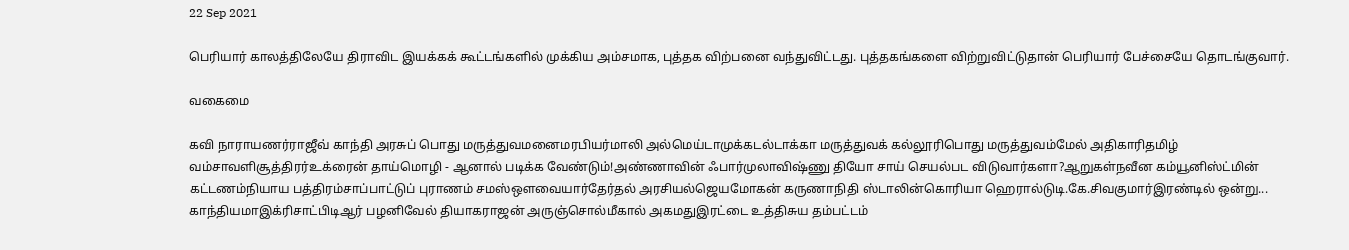22 Sep 2021

பெரியார் காலத்திலேயே திராவிட இயக்கக் கூட்டங்களில் முக்கிய அம்சமாக, புத்தக விற்பனை வந்துவிட்டது. புத்தகங்களை விற்றுவிட்டுதான் பெரியார் பேச்சையே தொடங்குவார்.

வகைமை

கவி நாராயணர்ராஜீவ் காந்தி அரசுப் பொது மருத்துவமனைமரபியர்மாலி அல்மெய்டாமுக்கடல்டாக்கா மருத்துவக் கல்லூரிபொது மருத்துவம்மேல் அதிகாரிதமிழ் வம்சாவளிசூத்திரர்உக்ரைன் தாய்மொழி - ஆனால் படிக்க வேண்டும்!அண்ணாவின் ஃபார்முலாவிஷ்ணு தியோ சாய் செயல்பட விடுவார்களா?ஆறுகள்நவீன கம்யூனிஸ்ட்மின் கட்டணம்நியாய பத்திரம்சாப்பாட்டுப் புராணம் சமஸ்ஔவையார்தேர்தல் அரசியல்ஜெயமோகன் கருணாநிதி ஸ்டாலின்கொரியா ஹெரால்டுடி.கே.சிவகுமார்இரண்டில் ஒன்று... காந்தியமாஇக்ரிசாட்பிடிஆர் பழனிவேல் தியாகராஜன் அருஞ்சொல்மீகால் அகமதுஇரட்டை உத்திசுய தம்பட்டம்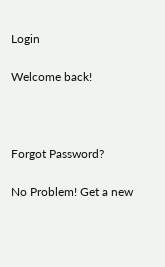Login

Welcome back!



Forgot Password?

No Problem! Get a new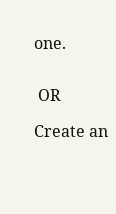one.


 OR

Create an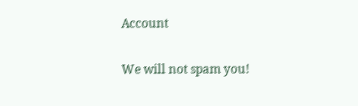Account

We will not spam you!